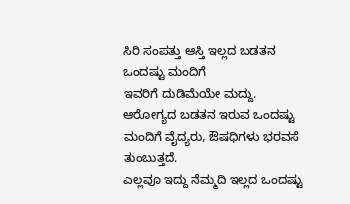ಸಿರಿ ಸಂಪತ್ತು ಆಸ್ತಿ ಇಲ್ಲದ ಬಡತನ ಒಂದಷ್ಟು ಮಂದಿಗೆ
ಇವರಿಗೆ ದುಡಿಮೆಯೇ ಮದ್ದು.
ಆರೋಗ್ಯದ ಬಡತನ ಇರುವ ಒಂದಷ್ಟು ಮಂದಿಗೆ ವೈದ್ಯರು, ಔಷಧಿಗಳು ಭರವಸೆ ತುಂಬುತ್ತದೆ.
ಎಲ್ಲವೂ ಇದ್ದು ನೆಮ್ಮದಿ ಇಲ್ಲದ ಒಂದಷ್ಟು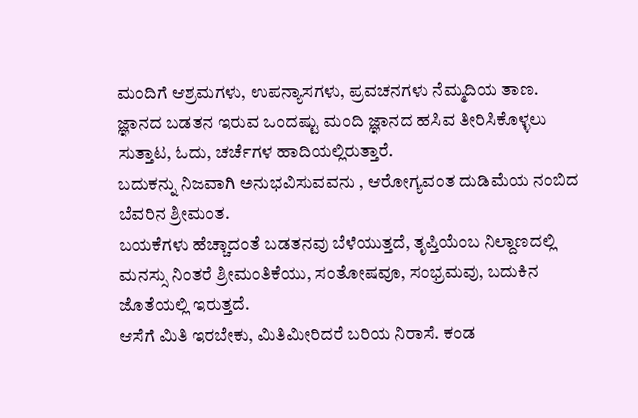ಮಂದಿಗೆ ಆಶ್ರಮಗಳು, ಉಪನ್ಯಾಸಗಳು, ಪ್ರವಚನಗಳು ನೆಮ್ಮದಿಯ ತಾಣ.
ಜ್ಞಾನದ ಬಡತನ ಇರುವ ಒಂದಷ್ಟು ಮಂದಿ ಜ್ಞಾನದ ಹಸಿವ ತೀರಿಸಿಕೊಳ್ಳಲು ಸುತ್ತಾಟ, ಓದು, ಚರ್ಚೆಗಳ ಹಾದಿಯಲ್ಲಿರುತ್ತಾರೆ.
ಬದುಕನ್ನು ನಿಜವಾಗಿ ಅನುಭವಿಸುವವನು , ಆರೋಗ್ಯವಂತ ದುಡಿಮೆಯ ನಂಬಿದ ಬೆವರಿನ ಶ್ರೀಮಂತ.
ಬಯಕೆಗಳು ಹೆಚ್ಚಾದಂತೆ ಬಡತನವು ಬೆಳೆಯುತ್ತದೆ, ತೃಪ್ತಿಯೆಂಬ ನಿಲ್ದಾಣದಲ್ಲಿ ಮನಸ್ಸು ನಿಂತರೆ ಶ್ರೀಮಂತಿಕೆಯು, ಸಂತೋಷವೂ, ಸಂಭ್ರಮವು, ಬದುಕಿನ ಜೊತೆಯಲ್ಲಿ ಇರುತ್ತದೆ.
ಆಸೆಗೆ ಮಿತಿ ಇರಬೇಕು, ಮಿತಿಮೀರಿದರೆ ಬರಿಯ ನಿರಾಸೆ. ಕಂಡ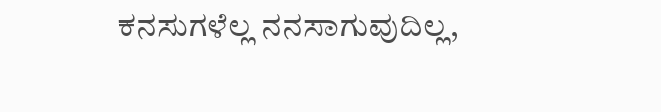ಕನಸುಗಳೆಲ್ಲ ನನಸಾಗುವುದಿಲ್ಲ,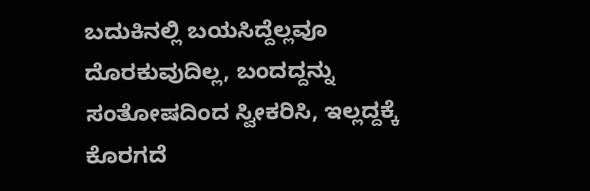ಬದುಕಿನಲ್ಲಿ ಬಯಸಿದ್ದೆಲ್ಲವೂ ದೊರಕುವುದಿಲ್ಲ, ಬಂದದ್ದನ್ನು ಸಂತೋಷದಿಂದ ಸ್ವೀಕರಿಸಿ, ಇಲ್ಲದ್ದಕ್ಕೆ ಕೊರಗದೆ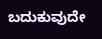ಬದುಕುವುದೇ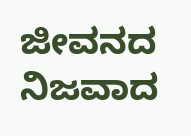ಜೀವನದ ನಿಜವಾದ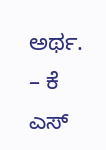ಅರ್ಥ.
– ಕೆ ಎಸ್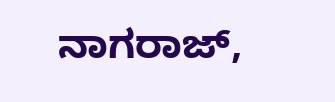ನಾಗರಾಜ್,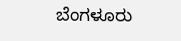ಬೆಂಗಳೂರು